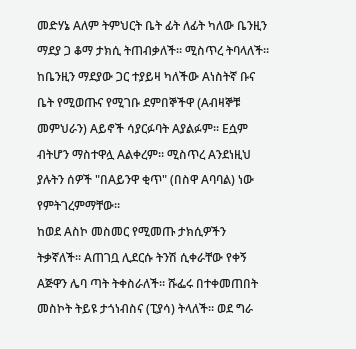መድሃኔ Aለም ትምህርት ቤት ፊት ለፊት ካለው ቤንዚን ማደያ ጋ ቆማ ታክሲ ትጠብቃለች። ሚስጥረ ትባላለች። ከቤንዚን ማደያው ጋር ተያይዛ ካለችው Aነስትኛ ቡና ቤት የሚወጡና የሚገቡ ደምበኞችዋ (Aብዛኞቹ መምህራን) Aይኖች ሳያርፉባት Aያልፉም። Eሷም ብትሆን ማስተዋሏ Aልቀረም። ሚስጥረ Aንደነዚህ ያሉትን ሰዎች "በAይንዋ ቂጥ" (በስዋ Aባባል) ነው የምትገረምማቸው።
ከወደ Aስኮ መስመር የሚመጡ ታክሲዎችን ትቃኛለች። Aጠገቧ ሊደርሱ ትንሽ ሲቀራቸው የቀኝ Aጅዋን ሌባ ጣት ትቀስራለች። ሹፌሩ በተቀመጠበት መስኮት ትይዩ ታጎነብስና (ፒያሳ) ትላለች። ወደ ግራ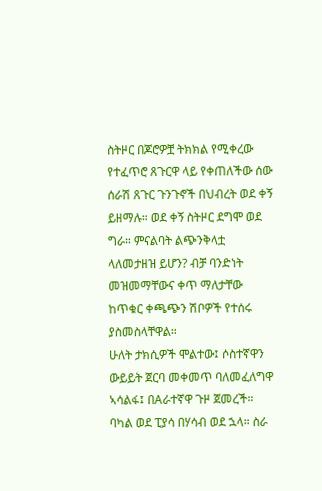ስትዞር በጆሮዎቿ ትክክል የሚቀረው የተፈጥሮ ጸጉርዋ ላይ የቀጠለችው ሰው ሰራሽ ጸጉር ጉንጉኖች በህብረት ወደ ቀኝ ይዘማሉ። ወደ ቀኝ ስትዞር ደግሞ ወደ ግራ። ምናልባት ልጭንቅላቷ ላለመታዘዝ ይሆን? ብቻ ባንድነት መዝመማቸውና ቀጥ ማለታቸው ከጥቁር ቀጫጭን ሽቦዎች የተሰሩ ያስመስላቸዋል።
ሁለት ታክሲዎች ሞልተው፤ ሶስተኛዋን ውይይት ጀርባ መቀመጥ ባለመፈለግዋ ኣሳልፋ፤ በAራተኛዋ ጉዞ ጀመረች። ባካል ወደ ፒያሳ በሃሳብ ወደ ኋላ። ስራ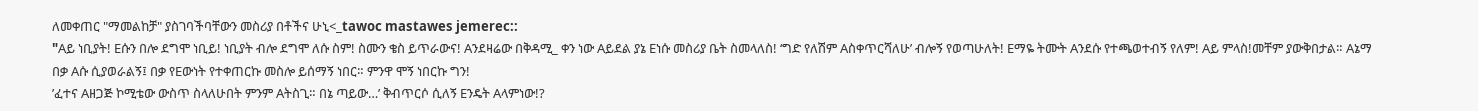ለመቀጠር "ማመልከቻ" ያስገባችባቸውን መስሪያ በቶችና ሁኒ<_tawoc mastawes jemerec::
"Aይ ነቢያት! Eሱን በሎ ደግሞ ነቢይ! ነቢያት ብሎ ደግሞ ለሱ ስም! ስሙን ቄስ ይጥራውና! Aንደዛሬው በቅዳሚ_ ቀን ነው Aይደል ያኔ Eነሱ መስሪያ ቤት ስመላለስ! ‘ግድ የለሽም Aስቀጥርሻለሁ’ ብሎኝ የወጣሁለት! Eማዬ ትሙት Aንደሱ የተጫወተብኝ የለም! Aይ ምላስ!መቸም ያውቅበታል። Aኔማ በቃ Aሱ ሲያወራልኝ፤ በቃ የEውነት የተቀጠርኩ መስሎ ይሰማኝ ነበር። ምንዋ ሞኝ ነበርኩ ግን!
’ፈተና Aዘጋጅ ኮሚቴው ውስጥ ስላለሁበት ምንም Aትስጊ። በኔ ጣይው…’ ቅብጥርሶ ሲለኝ Eንዴት Aላምነው!?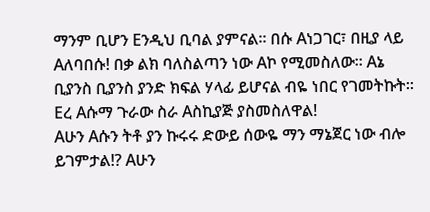ማንም ቢሆን Eንዲህ ቢባል ያምናል። በሱ Aነጋገር፣ በዚያ ላይ Aለባበሱ! በቃ ልክ ባለስልጣን ነው Aኮ የሚመስለው። Aኔ ቢያንስ ቢያንስ ያንድ ክፍል ሃላፊ ይሆናል ብዬ ነበር የገመትኩት። Eረ Aሱማ ጉራው ስራ Aስኪያጅ ያስመስለዋል!
Aሁን Aሱን ትቶ ያን ኩሩሩ ድውይ ሰውዬ ማን ማኔጀር ነው ብሎ ይገምታል!? Aሁን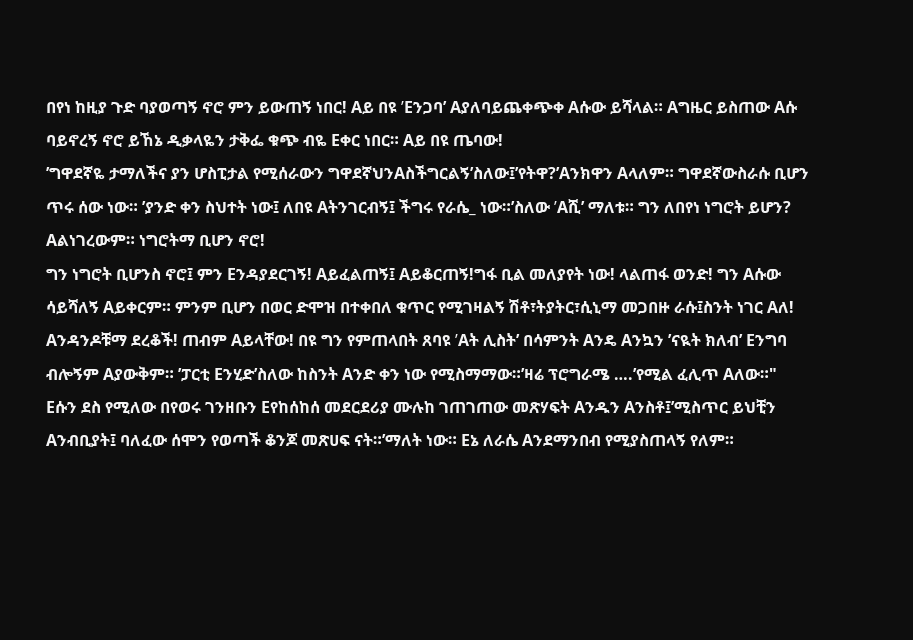በየነ ከዚያ ጉድ ባያወጣኝ ኖሮ ምን ይውጠኝ ነበር! Aይ በዩ ’Eንጋባ’ Aያለባይጨቀጭቀ Aሱው ይሻላል። Aግዜር ይስጠው Aሱ ባይኖረኝ ኖሮ ይኸኔ ዲቃላዬን ታቅፌ ቁጭ ብዬ Eቀር ነበር። Aይ በዩ ጤባው!
’ግዋደኛዬ ታማለችና ያን ሆስፒታል የሚሰራውን ግዋደኛህንAስችግርልኝ’ስለው፤’የትዋ?’Aንክዋን Aላለም። ግዋደኛውስራሱ ቢሆን ጥሩ ሰው ነው። ’ያንድ ቀን ስህተት ነው፤ ለበዩ Aትንገርብኝ፤ ችግሩ የራሴ_ ነው።’ስለው ’Aሺ’ ማለቱ። ግን ለበየነ ነግሮት ይሆን? Aልነገረውም። ነግሮትማ ቢሆን ኖሮ!
ግን ነግሮት ቢሆንስ ኖሮ፤ ምን Eንዳያደርገኝ! Aይፈልጠኝ፤ Aይቆርጠኝ!ግፋ ቢል መለያየት ነው! ላልጠፋ ወንድ! ግን Aሱው ሳይሻለኝ Aይቀርም። ምንም ቢሆን በወር ድሞዝ በተቀበለ ቁጥር የሚገዛልኝ ሽቶ፣ትያትር፣ሲኒማ መጋበዙ ራሱ፤ስንት ነገር Aለ!
Aንዳንዶቹማ ደረቆች! ጠብም Aይላቸው! በዩ ግን የምጠላበት ጸባዩ ’Aት ሊስት’ በሳምንት Aንዴ Aንኳን ’ናዪት ክለብ’ Eንግባ ብሎኝም Aያውቅም። ’ፓርቲ Eንሂድ’ስለው ከስንት Aንድ ቀን ነው የሚስማማው።’ዛሬ ፕሮግራሜ ….’የሚል ፈሊጥ Aለው።"
Eሱን ደስ የሚለው በየወሩ ገንዘቡን Eየከሰከሰ መደርደሪያ ሙሉከ ገጠገጠው መጽሃፍት Aንዱን Aንስቶ፤’ሚስጥር ይህቺን Aንብቢያት፤ ባለፈው ሰሞን የወጣች ቆንጆ መጽሀፍ ናት።’ማለት ነው። Eኔ ለራሴ Aንደማንበብ የሚያስጠላኝ የለም።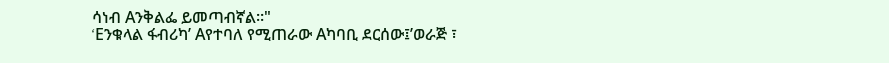ሳነብ Aንቅልፌ ይመጣብኛል።"
‘Eንቁላል ፋብሪካ’ Aየተባለ የሚጠራው Aካባቢ ደርሰው፤’ወራጅ ፣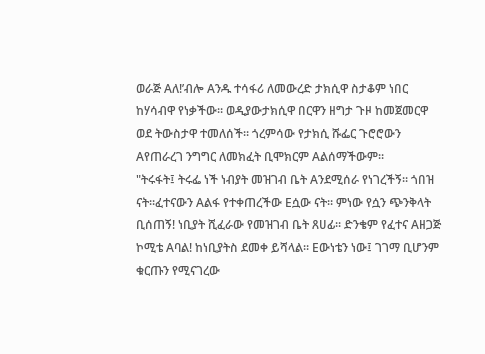ወራጅ Aለ!’ብሎ Aንዱ ተሳፋሪ ለመውረድ ታክሲዋ ስታቆም ነበር ከሃሳብዋ የነቃችው። ወዲያውታክሲዋ በርዋን ዘግታ ጉዞ ከመጀመርዋ ወደ ትውስታዋ ተመለሰች። ጎረምሳው የታክሲ ሹፌር ጉሮሮውን Aየጠራረገ ንግግር ለመክፈት ቢሞክርም Aልሰማችውም።
"ትሩፋት፤ ትሩፌ ነች ነብያት መዝገብ ቤት Aንደሚሰራ የነገረችኝ። ጎበዝ ናት።ፈተናውን Aልፋ የተቀጠረችው Eሷው ናት። ምነው የሷን ጭንቅላት ቢሰጠኝ! ነቢያት ሺፈራው የመዝገብ ቤት ጸሀፊ። ድንቄም የፈተና Aዘጋጅ ኮሚቴ Aባል! ከነቢያትስ ደመቀ ይሻላል። Eውነቴን ነው፤ ገገማ ቢሆንም ቁርጡን የሚናገረው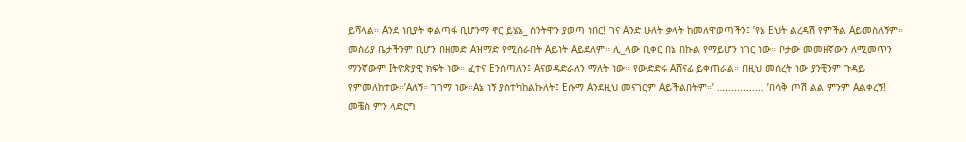ይሻላል። Aንደ ነቢያት ቀልጣፋ ቢሆንማ ኖር ይሄኔ_ ስንትዋን ያወጣ ነበር! ገና Aንድ ሁለት ቃላት ከመለዋወጣችን፤ ’የኔ Eህት ልረዳሽ የምችል Aይመስለኝም። መስሪያ ቤታችንም ቢሆን በዘመድ Aዝማድ የሚሰራበት Aይነት Aይደለም። ሊ_ላው ቢቀር በኔ በኩል የማይሆን ነገር ነው። ቦታው መመዘኛውን ለሚመጥን ማንኛውም Iትዮጵያዊ ክፍት ነው። ፈተና Eንሰጣለን፤ Aናወዳድራለን ማለት ነው። የውድድሩ Aሸናፊ ይቀጠራል። በዚህ መሰረት ነው ያንቺንም ጉዳይ የምመለከተው።’Aለኝ። ገገማ ነው።Aኔ ነኝ ያስተካከልኩለት፤ Eሱማ Aንደዚህ መናገርም Aይችልበትም።’ …............. ’በሳቅ ጦሽ ልል ምንም Aልቀረኝ! መቼስ ምን ላድርግ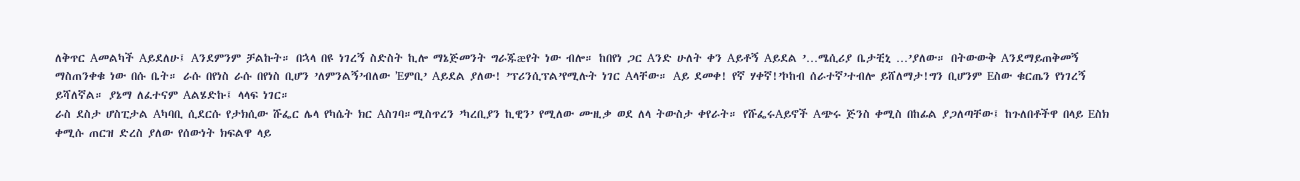ለቅጥር Aመልካች Aይደለሁ፤ Aንደምንም ቻልኩት። በኋላ በዩ ነገረኝ ስድስት ኪሎ ማኔጅመንት ግራጁæየት ነው ብሎ። ከበየነ ጋር Aንድ ሁለት ቀን Aይቶኝ Aይደል ’…ሜሲሪያ ቤታቺኒ …’ያለው። በትውውቅ Aንደማይጠቅመኝ ማስጠንቀቁ ነው በሱ ቤት። ራሱ በየነስ ራሱ በየነስ ቢሆን ’ለምንልኝ’ብለው ’Eምቢ’ Aይደል ያለው! ’ፕሪንሲፕል’የሚሉት ነገር Aላቸው። Aይ ደመቀ! የኛ ሃቀኛ!’ኮከብ ሰራተኛ’ተብሎ ይሸለማታ!ግን ቢሆንም Eስው ቁርጤን የነገረኝ ይሻለኛል። ያኔማ ለፈተናም Aልሄድኩ፤ ላላፍ ነገር።
ራስ ደስታ ሆስፒታል Aካባቢ ሲደርሱ የታክሲው ሹፌር ሌላ የካሴት ክር Aስገባ።ሚስጥረን ’ካረቢያን ኪዊን’ የሚለው ሙዚቃ ወደ ለላ ትውስታ ቀየራት። የሹፌሩAይኖች Aጭሩ ጅንስ ቀሚስ በከፊል ያጋለጣቸው፤ ከጉለበቶችዋ በላይ Eስክ ቀሚሱ ጠርዝ ድረስ ያለው የሰውነት ክፍልዋ ላይ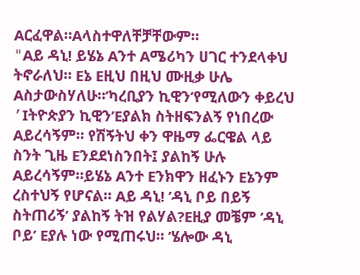Aርፈዋል።Aላስተዋለቸቻቸውም።
"Aይ ዳኒ! ይሄኔ Aንተ Aሜሪካን ሀገር ተንደላቀህ ትኖራለህ። Eኔ Eዚህ በዚህ ሙዚቃ ሁሌ Aስታውስሃለሁ።’ካረቢያን ኪዊን’የሚለውን ቀይረህ ’Iትዮጵያን ኪዊን’Eያልክ ስትዘፍንልኝ የነበረው Aይረሳኝም። የሽኝትህ ቀን ዋዜማ ፌርዌል ላይ ስንት ጊዜ Eንደደነስንበት፤ ያልከኝ ሁሉ Aይረሳኝም።ይሄኔ Aንተ Eንክዋን ዘፈኑን Eኔንም ረስተህኝ የሆናል። Aይ ዳኒ! ’ዳኒ ቦይ በይኝ ስትጠሪኝ’ ያልከኝ ትዝ የልሃል?Eዚያ መቼም ’ዳኒ ቦይ’ Eያሉ ነው የሚጠሩህ። ’ሄሎው ዳኒ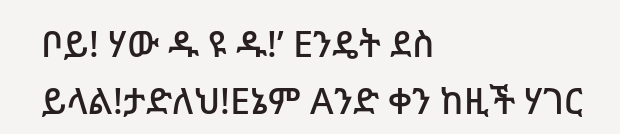ቦይ! ሃው ዱ ዩ ዱ!’ Eንዴት ደስ ይላል!ታድለህ!Eኔም Aንድ ቀን ከዚች ሃገር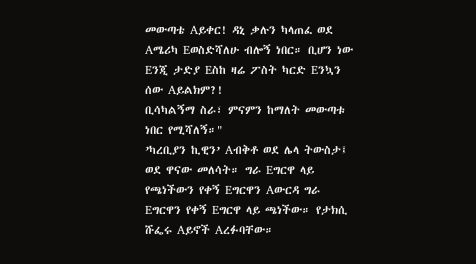መውጣቴ Aይቀር! ዳኒ ቃሉን ካላጠፈ ወደ Aሜሪካ Eወስድሻለሁ ብሎኝ ነበር። ቢሆን ነው Eንጂ ታድያ Eስከ ዛሬ ፖስት ካርድ Eንኳን ሰው Aይልክም?!
ቢሳካልኝማ ስራ፣ ምናምን ከማለት መውጣቱ ነበር የሚሻለኝ።"
’ካረቢያን ኪዊን’ Aብቅቶ ወደ ሌላ ትውስታ፤ ወደ ዋናው መለሳት። ግራ Eግርዋ ላይ የጫነችውን የቀኝ Eግርዋን Aውርዳ ግራ Eግርዋን የቀኝ Eግርዋ ላይ ጫነችው። የታክሲ ሹፌሩ Aይኖች Aረፉባቸው።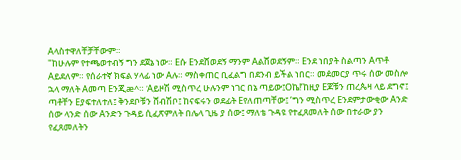Aላስተዋለቸቻቸውም።
"ከሁሉም የተጫወተብኝ ግን ደጀኔ ነው። Eሱ Eንደሸወደኝ ማንም Aልሸወደኝም። Eንደ ነበያት ስልጣን Aጥቶ Aይደለም። የሰራተኛ ክፍል ሃላፊ ነው Aሉ። ማስቀጠር ቢፈልግ በደንብ ይችል ነበር። መዸመርያ ጥሩ ሰው መስሎ ኋላ ማለት Aመጣ Eንጂæ^። ’Aይዞሽ ሚስጥረ ሁሉንም ነገር በኔ ጣይው፤Oኬ!’ከዚያ Eጆቹን ጠረጴዛ ላይ ደግኖ፤ ጣቶቸን Eያፍተለተለ፤ ቅንደቦቹን ሸብሽቦ፤ ከናፍሩን ወደፊት Eየለጠጣቸው፤ ’ግን ሚስጥረ Eንደምታውቂው Aንድ ሰው ላንድ ሰው Aንድን ጉዳይ ሲፈጽምለት በሌላ ጊዜ ያ ሰው፤ ማለቴ ጉዳዩ የተፈጸመለት ሰው በተራው ያን የፈጸመለትን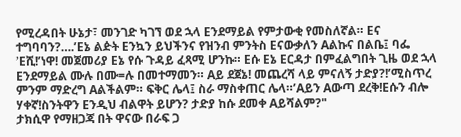የሚረዳበት ሁኔታ፣ መንገድ ካገኘ ወደ ኋላ Eንደማይል የምታውቂ የመስለኛል። Eና ተግባባን?….’Eኔ ልዽት Eንኳን ይህችንና የዝንብ ምንትስ Eናውቃለን Aልኩና በልቤ፤ ባፌ ’Eሺ!’ነዋ! መጀመሪያ Eኔ የሱ ጉዳይ ፈጻሚ ሆንኩ። Eሱ Eኔ Eርዳታ በምፈልግበት ጊዜ ወደ ኋላ Eንደማይል ሙሉ በሙ=ሉ በመተማመን። Aይ ደጀኔ! መጨረሻ ላይ ምናለኝ ታድያ?!’ሚስጥረ ምንም ማድረግ Aልችልም። ፍቅር ሌላ፤ ስራ ማስቀጠር ሌላ።’Aይን Aውጣ ደረቅ!Eሱን ብሎ ሃቀኛ!ስንትዋን Eንዲህ ብልዋት ይሆን? ታድያ ከሱ ደመቀ Aይሻልም?"
ታክሲዋ የማዘጋጃ በት ዋናው በራፍ ጋ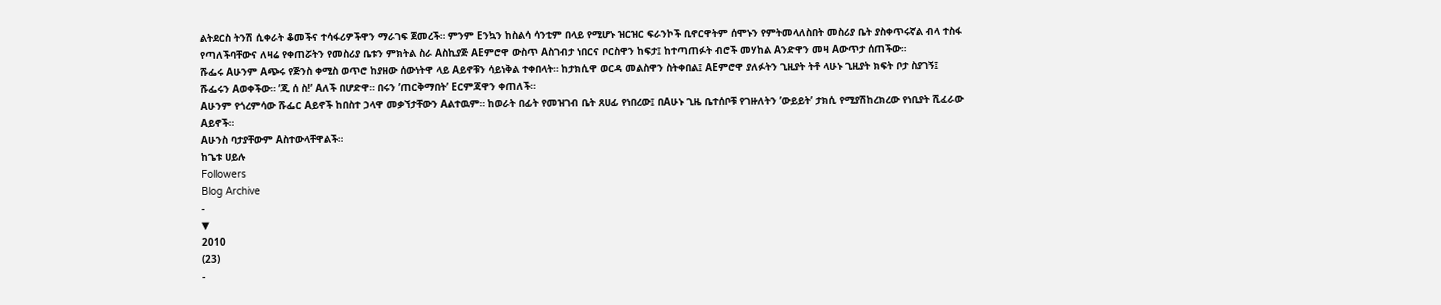ልትደርስ ትንሽ ሲቀራት ቆመችና ተሳፋሪዎችዋን ማራገፍ ጀመረች። ምንም Eንኳን ከስልሳ ሳንቲም በላይ የሚሆኑ ዝርዝር ፍራንኮች ቢኖርዋትም ሰሞኑን የምትመላለስበት መስሪያ ቤት ያስቀጥሩኛል ብላ ተስፋ የጣለችባቸውና ለዛሬ የቀጠሯትን የመስሪያ ቤቱን ምክትል ስራ Aስኪያጅ AEምሮዋ ውስጥ Aስገብታ ነበርና ቦርስዋን ከፍታ፤ ከተጣጠፉት ብሮች መሃከል Aንድዋን መዛ Aውጥታ ሰጠችው።
ሹፌሩ Aሁንም Aጭሩ የጅንስ ቀሚስ ወጥሮ ከያዘው ሰውነትዋ ላይ Aይኖቹን ሳይነቅል ተቀበላት። ከታክሲዋ ወርዳ መልስዋን ስትቀበል፤ AEምሮዋ ያለፉትን ጊዚያት ትቶ ላሁኑ ጊዚያት ክፍት ቦታ ስያገኝ፤ ሹፌሩን Aወቀችው። ’ጂ ሰ ስ!’ Aለች በሆድዋ። በሩን ’ጠርቅማበት’ Eርምጃዋን ቀጠለች።
Aሁንም የጎረምሳው ሹፌር Aይኖች ከበስተ ኃላዋ መቃኘታቸውን Aልተዉም። ከወራት በፊት የመዝገብ ቤት ጸሀፊ የነበረው፤ በAሁኑ ጊዜ ቤተሰቦቹ የገዙለትን ’ውይይት’ ታክሲ የሚያሽከረክረው የነቢያት ሺፈራው Aይኖች።
Aሁንስ ባታያቸውም Aስተውላቸዋልች።
ከጌቱ ሀይሉ
Followers
Blog Archive
-
▼
2010
(23)
-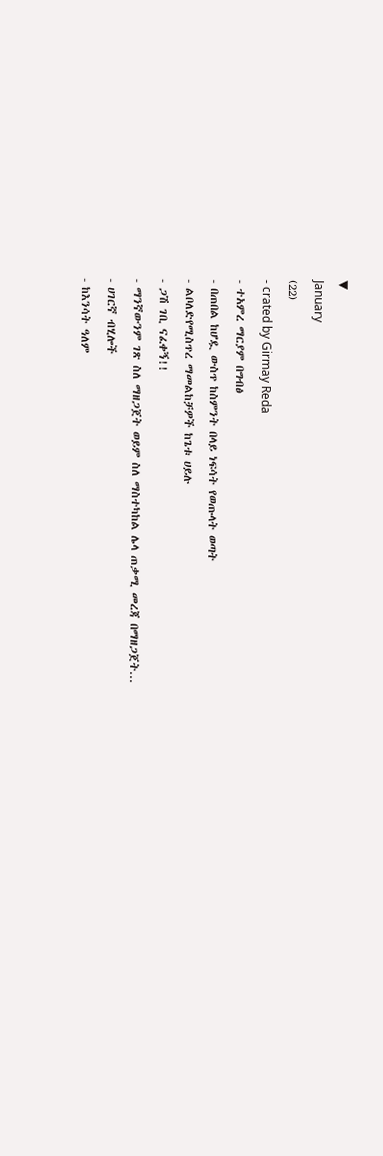▼
January
(22)
- crated by Girmay Reda
- ተአምረ ማርያም በግብፅ
- በጠበል ከሆዷ ውስጥ ከስምንት በላይ ነፍሳት የወጡላት ወጣት
- ልቦለድየሚስጥረ ማመልከቻዎች ከጌቱ ሀይሉ
- ጋሽ ገቢ ናፈቀኝ!!
- ማንኛውንም ገጽ ስለ ማዘጋጀት ወይም ስለ ማስተካከል ሌላ ጠቃሚ መረጃ በማዘጋጀት...
- ሀገርኛ ብሂሎች
- ከእንሳት ዓለም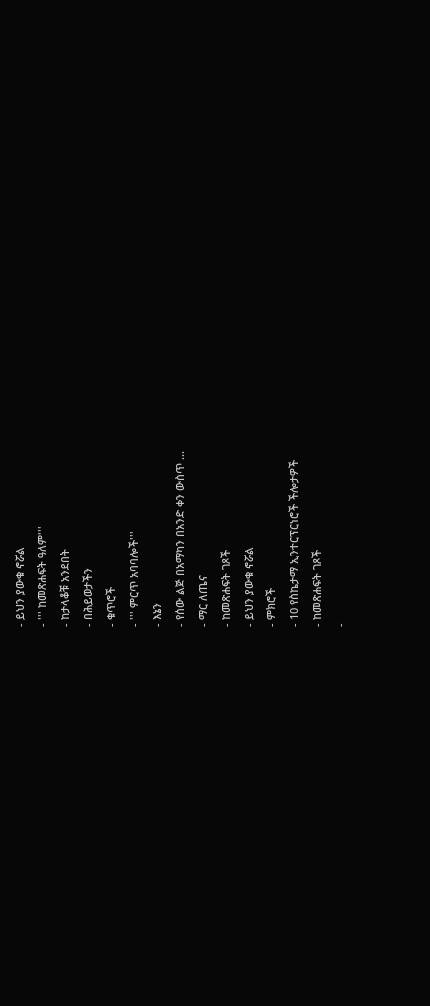- ይህን ያውቁ ኖሯል
- ''' ከመጽሐፍት ዓለም'''
- ከታላቆቹ አንደበት
- በሕይወታችን
- ቁጥሮች
- ''' ምርጥ አባባሎች'''
- እኔን
- የሰው ልጅ በአማካን በአንድ ቀን ውስጥ ...
- ማር ለጤና
- ከመጽሐፍት ገጾች
- ይህን ያውቁ ኖሯል
- ምክሮች
- 10 የስኬታማ ኢንተርፕርነሮች ችሎታዎች
- ከመጽሐፍት ገጾች
-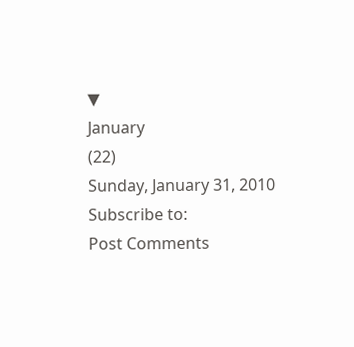▼
January
(22)
Sunday, January 31, 2010
Subscribe to:
Post Comments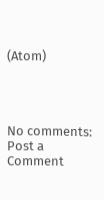(Atom)




No comments:
Post a Comment